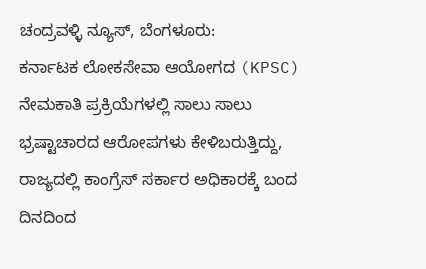ಚಂದ್ರವಳ್ಳಿ ನ್ಯೂಸ್, ಬೆಂಗಳೂರು:
ಕರ್ನಾಟಕ ಲೋಕಸೇವಾ ಆಯೋಗದ (KPSC) ನೇಮಕಾತಿ ಪ್ರಕ್ರಿಯೆಗಳಲ್ಲಿ ಸಾಲು ಸಾಲು ಭ್ರಷ್ಟಾಚಾರದ ಆರೋಪಗಳು ಕೇಳಿಬರುತ್ತಿದ್ದು, ರಾಜ್ಯದಲ್ಲಿ ಕಾಂಗ್ರೆಸ್ ಸರ್ಕಾರ ಅಧಿಕಾರಕ್ಕೆ ಬಂದ ದಿನದಿಂದ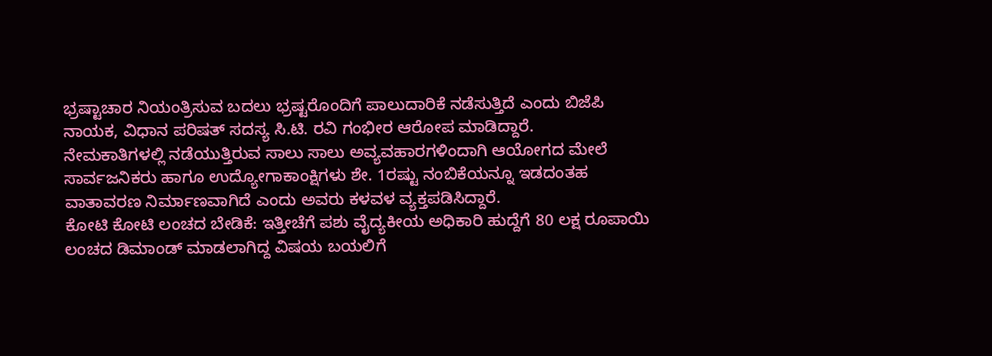ಭ್ರಷ್ಟಾಚಾರ ನಿಯಂತ್ರಿಸುವ ಬದಲು ಭ್ರಷ್ಟರೊಂದಿಗೆ ಪಾಲುದಾರಿಕೆ ನಡೆಸುತ್ತಿದೆ ಎಂದು ಬಿಜೆಪಿ ನಾಯಕ, ವಿಧಾನ ಪರಿಷತ್ ಸದಸ್ಯ ಸಿ.ಟಿ. ರವಿ ಗಂಭೀರ ಆರೋಪ ಮಾಡಿದ್ದಾರೆ.
ನೇಮಕಾತಿಗಳಲ್ಲಿ ನಡೆಯುತ್ತಿರುವ ಸಾಲು ಸಾಲು ಅವ್ಯವಹಾರಗಳಿಂದಾಗಿ ಆಯೋಗದ ಮೇಲೆ ಸಾರ್ವಜನಿಕರು ಹಾಗೂ ಉದ್ಯೋಗಾಕಾಂಕ್ಷಿಗಳು ಶೇ. 1ರಷ್ಟು ನಂಬಿಕೆಯನ್ನೂ ಇಡದಂತಹ ವಾತಾವರಣ ನಿರ್ಮಾಣವಾಗಿದೆ ಎಂದು ಅವರು ಕಳವಳ ವ್ಯಕ್ತಪಡಿಸಿದ್ದಾರೆ.
ಕೋಟಿ ಕೋಟಿ ಲಂಚದ ಬೇಡಿಕೆ: ಇತ್ತೀಚೆಗೆ ಪಶು ವೈದ್ಯಕೀಯ ಅಧಿಕಾರಿ ಹುದ್ದೆಗೆ 80 ಲಕ್ಷ ರೂಪಾಯಿ ಲಂಚದ ಡಿಮಾಂಡ್ ಮಾಡಲಾಗಿದ್ದ ವಿಷಯ ಬಯಲಿಗೆ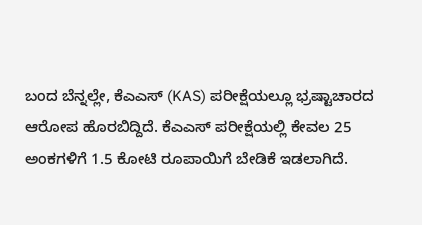ಬಂದ ಬೆನ್ನಲ್ಲೇ, ಕೆಎಎಸ್ (KAS) ಪರೀಕ್ಷೆಯಲ್ಲೂ ಭ್ರಷ್ಟಾಚಾರದ ಆರೋಪ ಹೊರಬಿದ್ದಿದೆ. ಕೆಎಎಸ್ ಪರೀಕ್ಷೆಯಲ್ಲಿ ಕೇವಲ 25 ಅಂಕಗಳಿಗೆ 1.5 ಕೋಟಿ ರೂಪಾಯಿಗೆ ಬೇಡಿಕೆ ಇಡಲಾಗಿದೆ.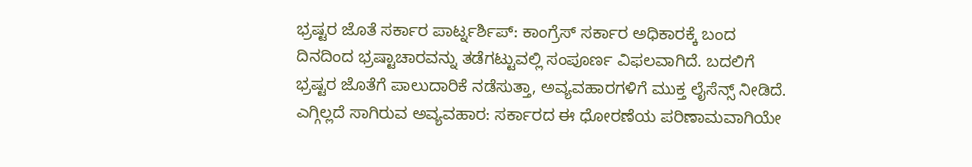ಭ್ರಷ್ಟರ ಜೊತೆ ಸರ್ಕಾರ ಪಾರ್ಟ್ನರ್ಶಿಪ್: ಕಾಂಗ್ರೆಸ್ ಸರ್ಕಾರ ಅಧಿಕಾರಕ್ಕೆ ಬಂದ ದಿನದಿಂದ ಭ್ರಷ್ಟಾಚಾರವನ್ನು ತಡೆಗಟ್ಟುವಲ್ಲಿ ಸಂಪೂರ್ಣ ವಿಫಲವಾಗಿದೆ. ಬದಲಿಗೆ ಭ್ರಷ್ಟರ ಜೊತೆಗೆ ಪಾಲುದಾರಿಕೆ ನಡೆಸುತ್ತಾ, ಅವ್ಯವಹಾರಗಳಿಗೆ ಮುಕ್ತ ಲೈಸೆನ್ಸ್ ನೀಡಿದೆ.
ಎಗ್ಗಿಲ್ಲದೆ ಸಾಗಿರುವ ಅವ್ಯವಹಾರ: ಸರ್ಕಾರದ ಈ ಧೋರಣೆಯ ಪರಿಣಾಮವಾಗಿಯೇ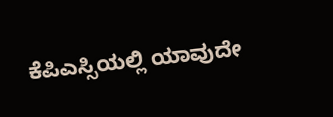ಕೆಪಿಎಸ್ಸಿಯಲ್ಲಿ ಯಾವುದೇ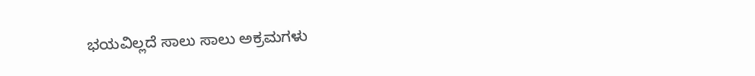ಭಯವಿಲ್ಲದೆ ಸಾಲು ಸಾಲು ಅಕ್ರಮಗಳು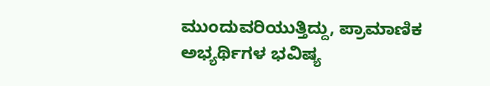ಮುಂದುವರಿಯುತ್ತಿದ್ದು, ಪ್ರಾಮಾಣಿಕ ಅಭ್ಯರ್ಥಿಗಳ ಭವಿಷ್ಯ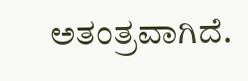ಅತಂತ್ರವಾಗಿದೆ.